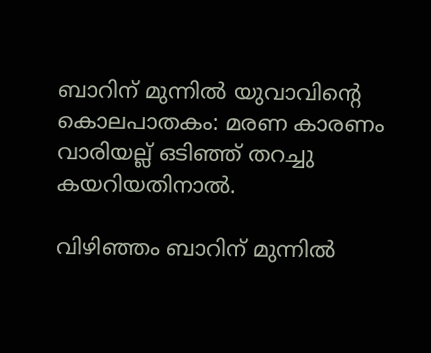ബാറിന് മുന്നിൽ യുവാവിന്റെ കൊലപാതകം: മരണ കാരണം വാരിയല്ല് ഒടിഞ്ഞ് തറച്ചു കയറിയതിനാൽ.

വിഴിഞ്ഞം ബാറിന് മുന്നിൽ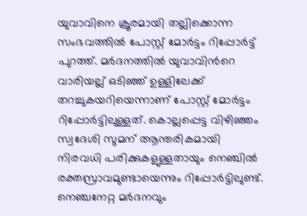യുവാവിനെ ക്രൂരമായി തല്ലിക്കൊന്ന സംഭവത്തിൽ പോസ്റ്റ് മോര്‍ട്ടം റിപ്പോര്‍ട്ട് പുറത്ത്. മർദനത്തിൽ യുവാവിന്‍റെ വാരിയല്ല് ഒടി‌ഞ്ഞ് ഉള്ളിലേക്ക് തറച്ചുകയറിയെന്നാണ് പോസ്റ്റ് മോര്‍ട്ടം റിപ്പോർട്ടിലുള്ളത്. കൊല്ലപ്പെട്ട വിഴിഞ്ഞം സ്വദേശി സുമന് ആന്തരികമായി നിരവധി പരിക്കുകളുള്ളതായും നെഞ്ചിൽ രക്തസ്രാവമുണ്ടായെന്നും റിപ്പോര്‍ട്ടിലുണ്ട്. നെഞ്ചനേറ്റ മർദനവും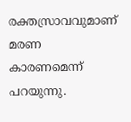രക്തസ്രാവവുമാണ് മരണ കാരണമെന്ന് പറയുന്നു.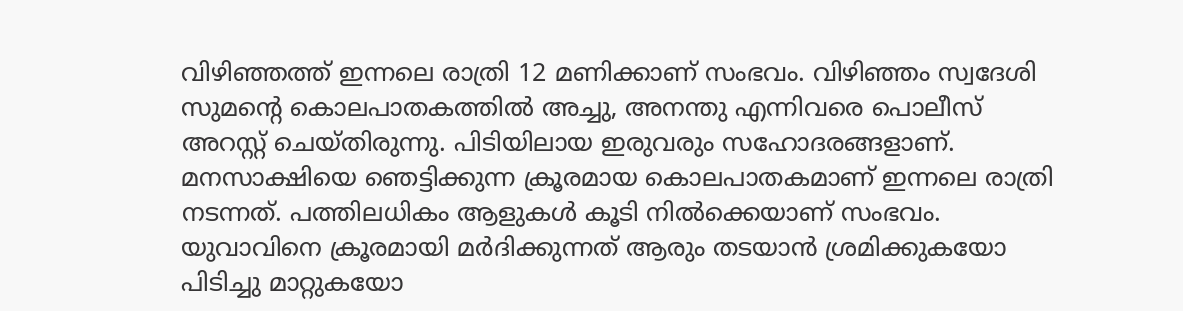വിഴിഞ്ഞത്ത് ഇന്നലെ രാത്രി 12 മണിക്കാണ് സംഭവം. വിഴിഞ്ഞം സ്വദേശി സുമന്‍റെ കൊലപാതകത്തിൽ അച്ചു, അനന്തു എന്നിവരെ പൊലീസ് അറസ്റ്റ് ചെയ്തിരുന്നു. പിടിയിലായ ഇരുവരും സഹോദരങ്ങളാണ്. മനസാക്ഷിയെ ഞെട്ടിക്കുന്ന ക്രൂരമായ കൊലപാതകമാണ് ഇന്നലെ രാത്രി നടന്നത്. പത്തിലധികം ആളുകള്‍ കൂടി നിൽക്കെയാണ് സംഭവം. യുവാവിനെ ക്രൂരമായി മര്‍ദിക്കുന്നത് ആരും തടയാൻ ശ്രമിക്കുകയോ പിടിച്ചു മാറ്റുകയോ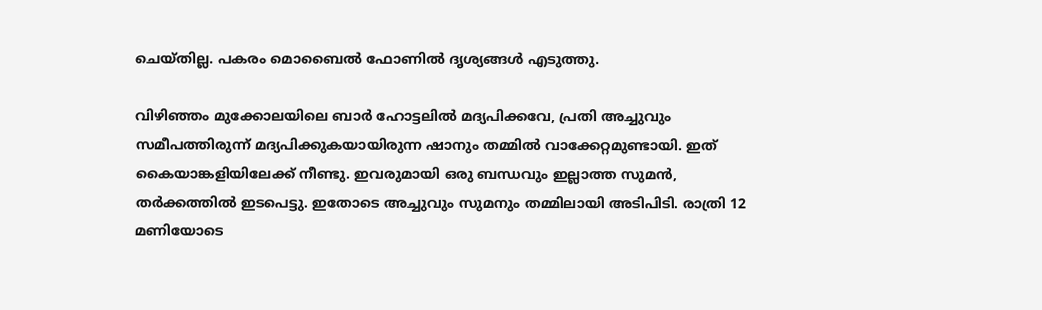ചെയ്തില്ല. പകരം മൊബൈൽ ഫോണിൽ ദൃശ്യങ്ങള്‍ എടുത്തു.

വിഴിഞ്ഞം മുക്കോലയിലെ ബാര്‍ ഹോട്ടലിൽ മദ്യപിക്കവേ, പ്രതി അച്ചുവും സമീപത്തിരുന്ന് മദ്യപിക്കുകയായിരുന്ന ഷാനും തമ്മിൽ വാക്കേറ്റമുണ്ടായി. ഇത് കൈയാങ്കളിയിലേക്ക് നീണ്ടു. ഇവരുമായി ഒരു ബന്ധവും ഇല്ലാത്ത സുമൻ, തര്‍ക്കത്തിൽ ഇടപെട്ടു. ഇതോടെ അച്ചുവും സുമനും തമ്മിലായി അടിപിടി. രാത്രി 12 മണിയോടെ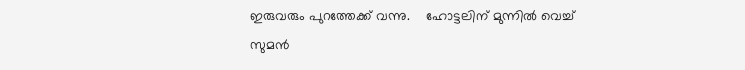ഇരുവരും പുറത്തേക്ക് വന്നു.    ഹോട്ടലിന് മുന്നിൽ വെച്ച് സുമൻ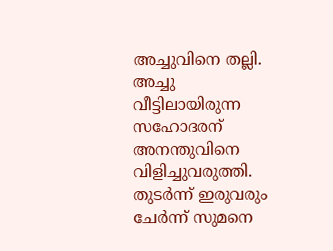അച്ചുവിനെ തല്ലി. അച്ചു വീട്ടിലായിരുന്ന സഹോദരന് അനന്തുവിനെ വിളിച്ചുവരുത്തി. തുടര്‍ന്ന് ഇരുവരും ചേര്‍ന്ന് സുമനെ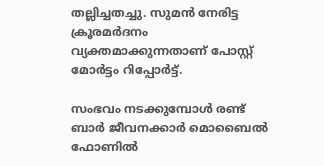തല്ലിച്ചതച്ചു. സുമൻ നേരിട്ട ക്രൂരമർദനം വ്യക്തമാക്കുന്നതാണ് പോസ്റ്റ് മോര്‍ട്ടം റിപ്പോർട്ട്.

സംഭവം നടക്കുമ്പോള്‍ രണ്ട് ബാര്‍ ജീവനക്കാര്‍ മൊബൈൽ ഫോണിൽ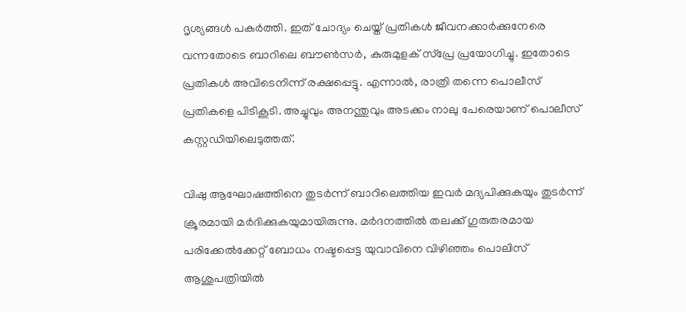ദൃശ്യങ്ങള്‍ പകര്‍ത്തി. ഇത് ചോദ്യം ചെയ്ത് പ്രതികള്‍ ജീവനക്കാര്‍ക്കുനേരെ വന്നതോടെ ബാറിലെ ബൗണ്‍സര്‍, കുരുമുളക് സ്പ്രേ പ്രയോഗിച്ചു. ഇതോടെ പ്രതികള്‍ അവിടെനിന്ന് രക്ഷപ്പെട്ടു. എന്നാൽ, രാത്രി തന്നെ പൊലീസ് പ്രതികളെ പിടികൂടി. അച്ചുവും അനന്തുവും അടക്കം നാലു പേരെയാണ് പൊലീസ് കസ്റ്റഡിയിലെടുത്തത്.

വിഷു ആഘോഷത്തിനെ തുടർന്ന് ബാറിലെത്തിയ ഇവർ മദ്യപിക്കുകയും തുടർന്ന് ക്രൂരമായി മർദിക്കുകയുമായിരുന്നു. മർദനത്തിൽ തലക്ക് ഗുരുതരമായ പരിക്കേൽക്കേറ്റ് ബോധം നഷ്ടപ്പെട്ട യുവാവിനെ വിഴിഞ്ഞം പൊലിസ് ആശുപത്രിയിൽ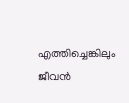എത്തിച്ചെങ്കിലും ജീവൻ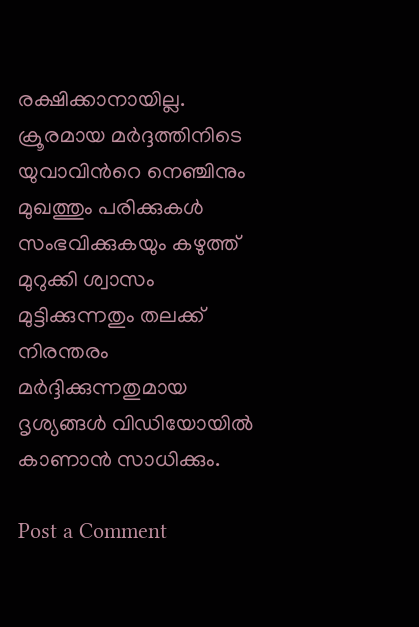രക്ഷിക്കാനായില്ല.   ക്രൂരമായ മർദ്ദത്തിനിടെ യുവാവിന്‍റെ നെഞ്ചിനും മുഖത്തും പരിക്കുകൾ സംഭവിക്കുകയും കഴുത്ത് മുറുക്കി ശ്വാസം മുട്ടിക്കുന്നതും തലക്ക് നിരന്തരം മർദ്ദിക്കുന്നതുമായ ദൃശ്യങ്ങൾ വിഡിയോയിൽ കാണാൻ സാധിക്കും.

Post a Comment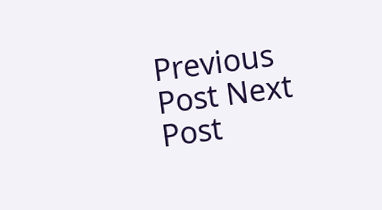Previous Post Next Post